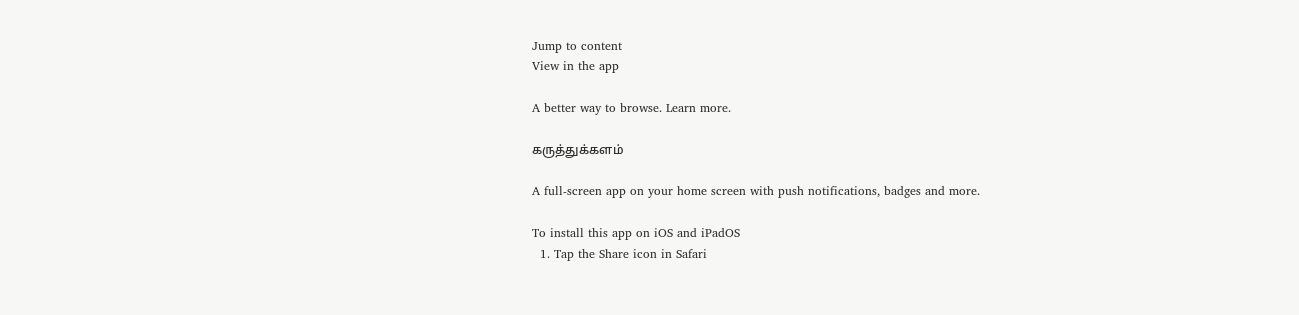Jump to content
View in the app

A better way to browse. Learn more.

கருத்துக்களம்

A full-screen app on your home screen with push notifications, badges and more.

To install this app on iOS and iPadOS
  1. Tap the Share icon in Safari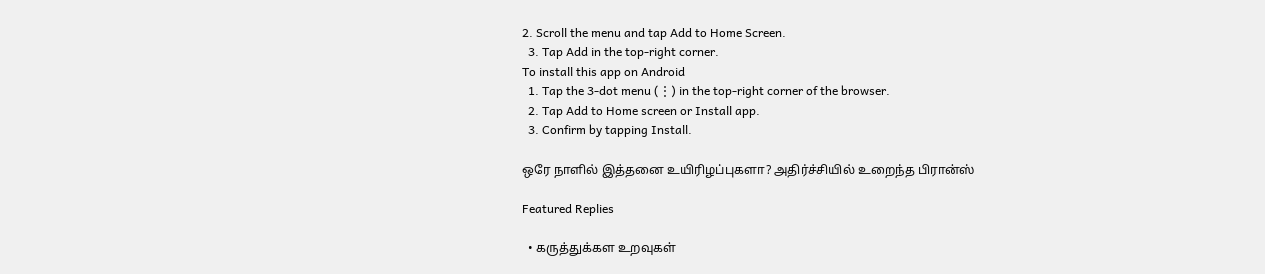2. Scroll the menu and tap Add to Home Screen.
  3. Tap Add in the top-right corner.
To install this app on Android
  1. Tap the 3-dot menu (⋮) in the top-right corner of the browser.
  2. Tap Add to Home screen or Install app.
  3. Confirm by tapping Install.

ஒரே நாளில் இத்தனை உயிரிழப்புகளா? அதிர்ச்சியில் உறைந்த பிரான்ஸ்

Featured Replies

  • கருத்துக்கள உறவுகள்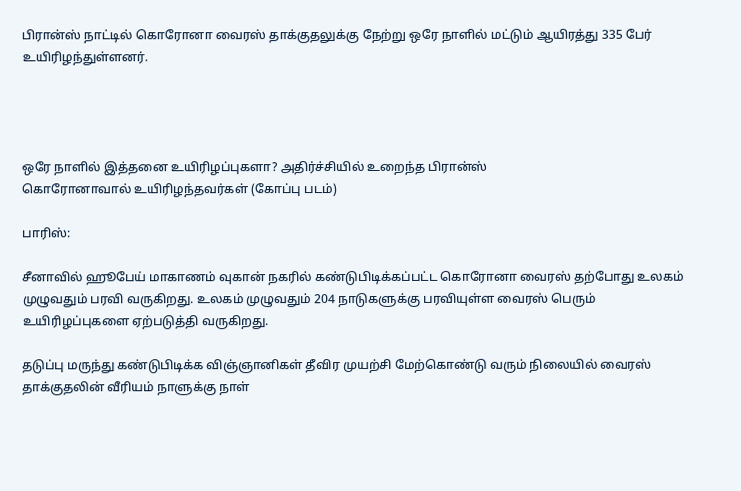பிரான்ஸ் நாட்டில் கொரோனா வைரஸ் தாக்குதலுக்கு நேற்று ஒரே நாளில் மட்டும் ஆயிரத்து 335 பேர் உயிரிழந்துள்ளனர்.




ஒரே நாளில் இத்தனை உயிரிழப்புகளா? அதிர்ச்சியில் உறைந்த பிரான்ஸ்
கொரோனாவால் உயிரிழந்தவர்கள் (கோப்பு படம்)

பாரிஸ்:

சீனாவில் ஹூபேய் மாகாணம் வுகான் நகரில் கண்டுபிடிக்கப்பட்ட கொரோனா வைரஸ் தற்போது உலகம் முழுவதும் பரவி வருகிறது. உலகம் முழுவதும் 204 நாடுகளுக்கு பரவியுள்ள வைரஸ் பெரும் உயிரிழப்புகளை ஏற்படுத்தி வருகிறது.

தடுப்பு மருந்து கண்டுபிடிக்க விஞ்ஞானிகள் தீவிர முயற்சி மேற்கொண்டு வரும் நிலையில் வைரஸ் தாக்குதலின் வீரியம் நாளுக்கு நாள்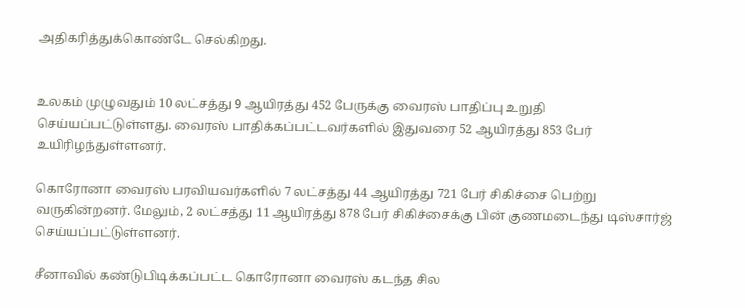அதிகரித்துக்கொண்டே செல்கிறது.


உலகம் முழுவதும் 10 லட்சத்து 9 ஆயிரத்து 452 பேருக்கு வைரஸ் பாதிப்பு உறுதி செய்யப்பட்டுள்ளது. வைரஸ் பாதிக்கப்பட்டவர்களில் இதுவரை 52 ஆயிரத்து 853 பேர் உயிரிழந்துள்ளனர்.

கொரோனா வைரஸ் பரவியவர்களில் 7 லட்சத்து 44 ஆயிரத்து 721 பேர் சிகிச்சை பெற்று வருகின்றனர். மேலும், 2 லட்சத்து 11 ஆயிரத்து 878 பேர் சிகிச்சைக்கு பின் குணமடைந்து டிஸ்சார்ஜ் செய்யப்பட்டுள்ளனர்.

சீனாவில் கண்டுபிடிக்கப்பட்ட கொரோனா வைரஸ் கடந்த சில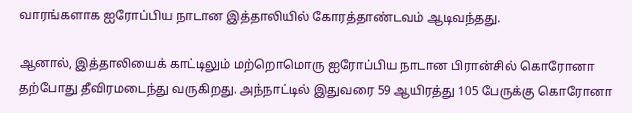வாரங்களாக ஐரோப்பிய நாடான இத்தாலியில் கோரத்தாண்டவம் ஆடிவந்தது.

ஆனால், இத்தாலியைக் காட்டிலும் மற்றொமொரு ஐரோப்பிய நாடான பிரான்சில் கொரோனா தற்போது தீவிரமடைந்து வருகிறது. அந்நாட்டில் இதுவரை 59 ஆயிரத்து 105 பேருக்கு கொரோனா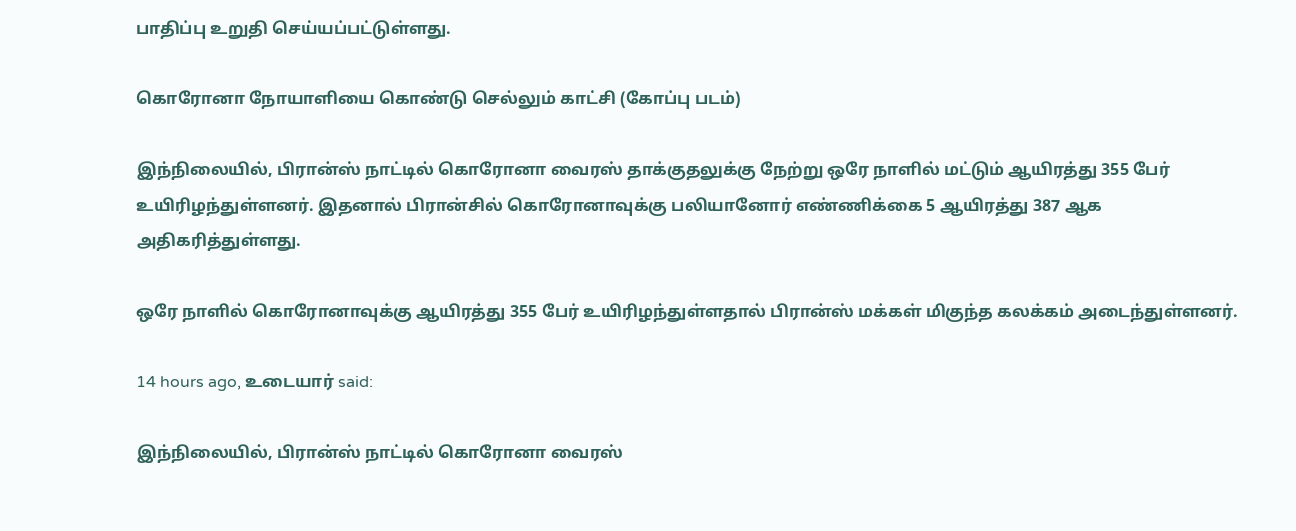பாதிப்பு உறுதி செய்யப்பட்டுள்ளது.

கொரோனா நோயாளியை கொண்டு செல்லும் காட்சி (கோப்பு படம்)

இந்நிலையில், பிரான்ஸ் நாட்டில் கொரோனா வைரஸ் தாக்குதலுக்கு நேற்று ஒரே நாளில் மட்டும் ஆயிரத்து 355 பேர் உயிரிழந்துள்ளனர். இதனால் பிரான்சில் கொரோனாவுக்கு பலியானோர் எண்ணிக்கை 5 ஆயிரத்து 387 ஆக அதிகரித்துள்ளது.

ஒரே நாளில் கொரோனாவுக்கு ஆயிரத்து 355 பேர் உயிரிழந்துள்ளதால் பிரான்ஸ் மக்கள் மிகுந்த கலக்கம் அடைந்துள்ளனர்.

14 hours ago, உடையார் said:

இந்நிலையில், பிரான்ஸ் நாட்டில் கொரோனா வைரஸ்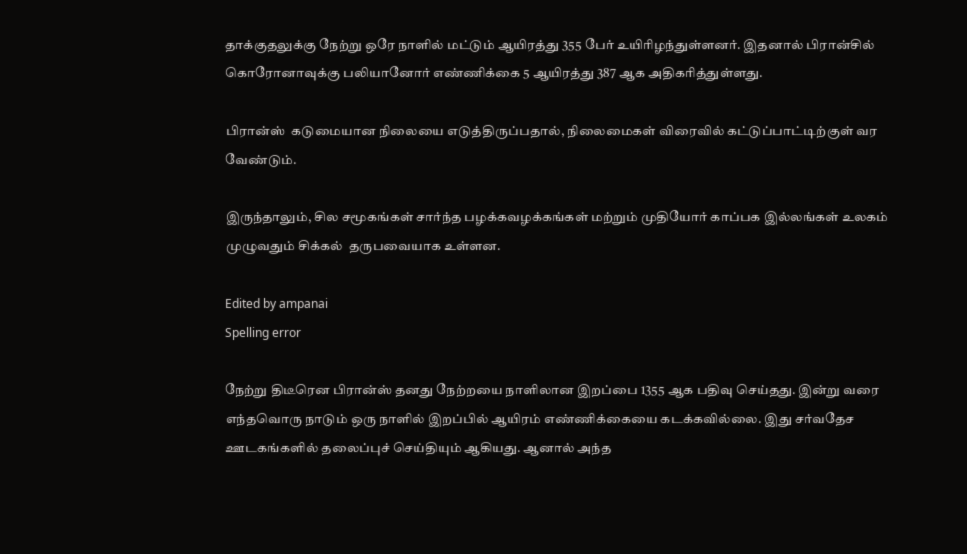தாக்குதலுக்கு நேற்று ஒரே நாளில் மட்டும் ஆயிரத்து 355 பேர் உயிரிழந்துள்ளனர். இதனால் பிரான்சில் கொரோனாவுக்கு பலியானோர் எண்ணிக்கை 5 ஆயிரத்து 387 ஆக அதிகரித்துள்ளது.

பிரான்ஸ்  கடுமையான நிலையை எடுத்திருப்பதால், நிலைமைகள் விரைவில் கட்டுப்பாட்டிற்குள் வர வேண்டும்.

இருந்தாலும், சில சமூகங்கள் சார்ந்த பழக்கவழக்கங்கள் மற்றும் முதியோர் காப்பக இல்லங்கள் உலகம் முழுவதும் சிக்கல்  தருபவையாக உள்ளன.

Edited by ampanai
Spelling error

நேற்று திடீரென பிரான்ஸ் தனது நேற்றயை நாளிலான இறப்பை 1355 ஆக பதிவு செய்தது. இன்று வரை எந்தவொரு நாடும் ஒரு நாளில் இறப்பில் ஆயிரம் எண்ணிக்கையை கடக்கவில்லை. இது சர்வதேச ஊடகங்களில் தலைப்புச் செய்தியும் ஆகியது. ஆனால் அந்த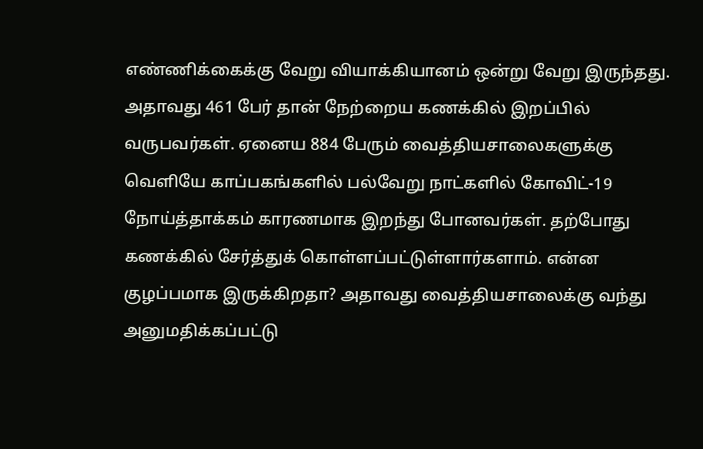எண்ணிக்கைக்கு வேறு வியாக்கியானம் ஒன்று வேறு இருந்தது. அதாவது 461 பேர் தான் நேற்றைய கணக்கில் இறப்பில் வருபவர்கள். ஏனைய 884 பேரும் வைத்தியசாலைகளுக்கு வெளியே காப்பகங்களில் பல்வேறு நாட்களில் கோவிட்-19 நோய்த்தாக்கம் காரணமாக இறந்து போனவர்கள். தற்போது கணக்கில் சேர்த்துக் கொள்ளப்பட்டுள்ளார்களாம். என்ன குழப்பமாக இருக்கிறதா? அதாவது வைத்தியசாலைக்கு வந்து அனுமதிக்கப்பட்டு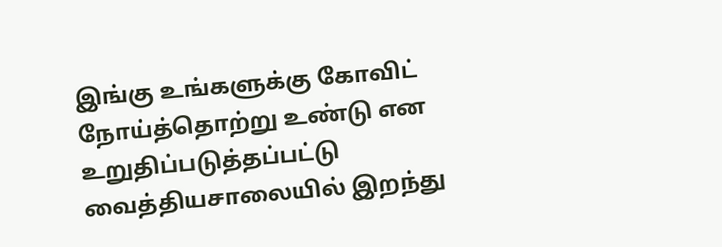இங்கு உங்களுக்கு கோவிட் நோய்த்தொற்று உண்டு என உறுதிப்படுத்தப்பட்டு வைத்தியசாலையில் இறந்து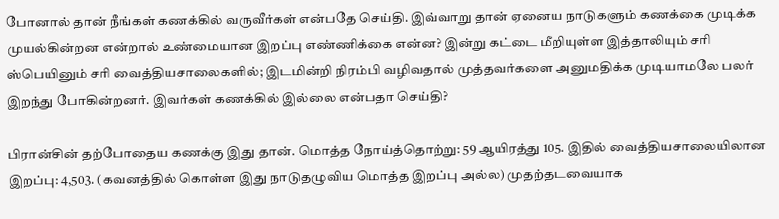போனால் தான் நீங்கள் கணக்கில் வருவீர்கள் என்பதே செய்தி. இவ்வாறு தான் ஏனைய நாடுகளும் கணக்கை முடிக்க முயல்கின்றன என்றால் உண்மையான இறப்பு எண்ணிக்கை என்ன? இன்று கட்டை மீறியுள்ள இத்தாலியும் சரி ஸ்பெயினும் சரி வைத்தியசாலைகளில்; இடமின்றி நிரம்பி வழிவதால் முத்தவர்களை அனுமதிக்க முடியாமலே பலர் இறந்து போகின்றனர். இவர்கள் கணக்கில் இல்லை என்பதா செய்தி?

பிரான்சின் தற்போதைய கணக்கு இது தான். மொத்த நோய்த்தொற்று: 59 ஆயிரத்து 105. இதில் வைத்தியசாலையிலான இறப்பு: 4,503. (கவனத்தில் கொள்ள இது நாடுதழுவிய மொத்த இறப்பு அல்ல) முதற்தடவையாக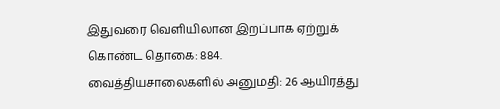இதுவரை வெளியிலான இறப்பாக ஏற்றுக் கொண்ட தொகை: 884. வைத்தியசாலைகளில் அனுமதி: 26 ஆயிரத்து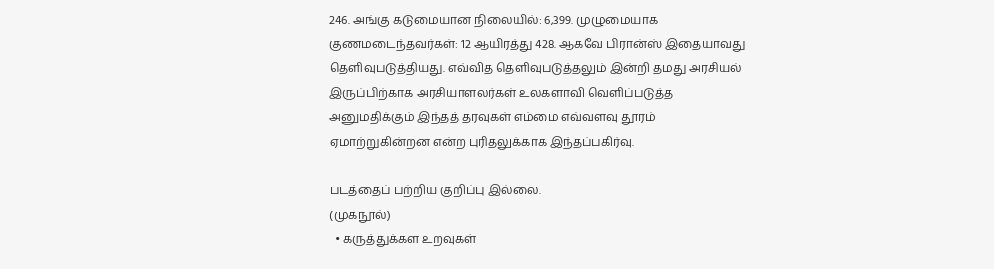246. அங்கு கடுமையான நிலையில்: 6,399. முழுமையாக குணமடைந்தவர்கள்: 12 ஆயிரத்து 428. ஆகவே பிரான்ஸ் இதையாவது தெளிவுபடுத்தியது. எவ்வித தெளிவுபடுத்தலும் இன்றி தமது அரசியல் இருப்பிற்காக அரசியாளலர்கள் உலகளாவி வெளிப்படுத்த அனுமதிக்கும் இந்தத் தரவுகள் எம்மை எவ்வளவு தூரம் ஏமாற்றுகின்றன என்ற புரிதலுக்காக இந்தப்பகிர்வு.

படத்தைப் பற்றிய குறிப்பு இல்லை.
(முகநூல்)
  • கருத்துக்கள உறவுகள்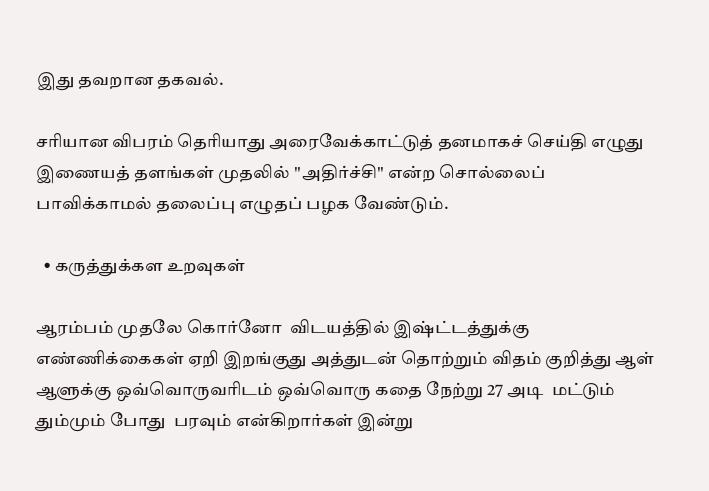இது தவறான தகவல்.

சரியான விபரம் தெரியாது அரைவேக்காட்டுத் தனமாகச் செய்தி எழுது இணையத் தளங்கள் முதலில் ''அதிர்ச்சி'' என்ற சொல்லைப் பாவிக்காமல் தலைப்பு எழுதப் பழக வேண்டும்.

  • கருத்துக்கள உறவுகள்

ஆரம்பம் முதலே கொர்னோ  விடயத்தில் இஷ்ட்டத்துக்கு எண்ணிக்கைகள் ஏறி இறங்குது அத்துடன் தொற்றும் விதம் குறித்து ஆள் ஆளுக்கு ஒவ்வொருவரிடம் ஒவ்வொரு கதை நேற்று 27 அடி  மட்டும் தும்மும் போது  பரவும் என்கிறார்கள் இன்று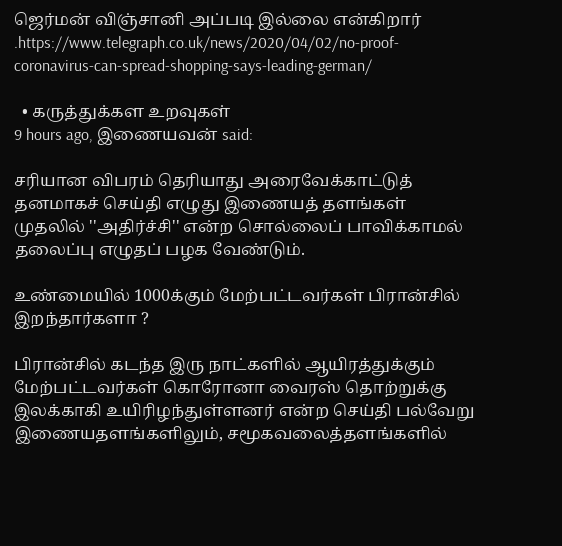ஜெர்மன் விஞ்சானி அப்படி இல்லை என்கிறார் .https://www.telegraph.co.uk/news/2020/04/02/no-proof-coronavirus-can-spread-shopping-says-leading-german/

  • கருத்துக்கள உறவுகள்
9 hours ago, இணையவன் said:

சரியான விபரம் தெரியாது அரைவேக்காட்டுத் தனமாகச் செய்தி எழுது இணையத் தளங்கள் முதலில் ''அதிர்ச்சி'' என்ற சொல்லைப் பாவிக்காமல் தலைப்பு எழுதப் பழக வேண்டும்.

உண்மையில் 1000க்கும் மேற்பட்டவர்கள் பிரான்சில் இறந்தார்களா ?

பிரான்சில் கடந்த இரு நாட்களில் ஆயிரத்துக்கும் மேற்பட்டவர்கள் கொரோனா வைரஸ் தொற்றுக்கு இலக்காகி உயிரிழந்துள்ளனர் என்ற செய்தி பல்வேறு இணையதளங்களிலும், சமூகவலைத்தளங்களில்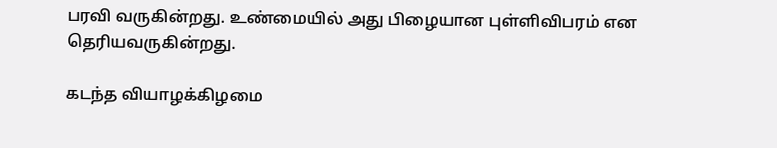பரவி வருகின்றது. உண்மையில் அது பிழையான புள்ளிவிபரம் என தெரியவருகின்றது.

கடந்த வியாழக்கிழமை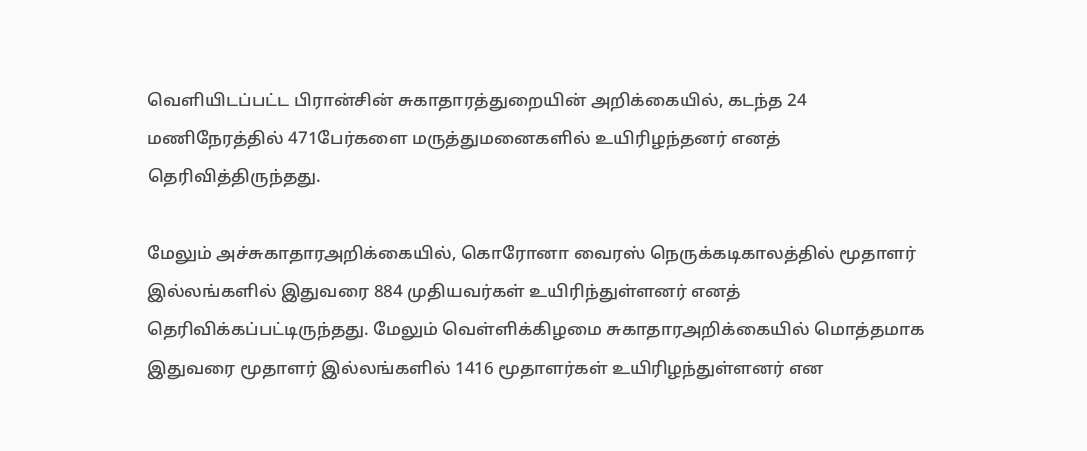வெளியிடப்பட்ட பிரான்சின் சுகாதாரத்துறையின் அறிக்கையில், கடந்த 24 மணிநேரத்தில் 471பேர்களை மருத்துமனைகளில் உயிரிழந்தனர் எனத் தெரிவித்திருந்தது.

மேலும் அச்சுகாதாரஅறிக்கையில், கொரோனா வைரஸ் நெருக்கடிகாலத்தில் மூதாளர் இல்லங்களில் இதுவரை 884 முதியவர்கள் உயிரிந்துள்ளனர் எனத் தெரிவிக்கப்பட்டிருந்தது. மேலும் வெள்ளிக்கிழமை சுகாதாரஅறிக்கையில் மொத்தமாக இதுவரை மூதாளர் இல்லங்களில் 1416 மூதாளர்கள் உயிரிழந்துள்ளனர் என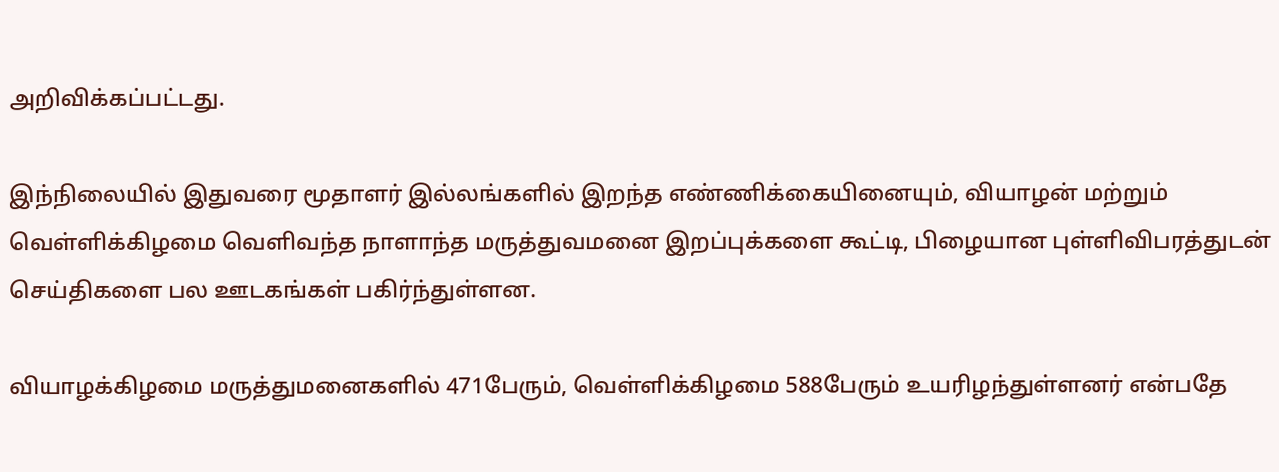அறிவிக்கப்பட்டது.

இந்நிலையில் இதுவரை மூதாளர் இல்லங்களில் இறந்த எண்ணிக்கையினையும், வியாழன் மற்றும் வெள்ளிக்கிழமை வெளிவந்த நாளாந்த மருத்துவமனை இறப்புக்களை கூட்டி, பிழையான புள்ளிவிபரத்துடன் செய்திகளை பல ஊடகங்கள் பகிர்ந்துள்ளன.

வியாழக்கிழமை மருத்துமனைகளில் 471பேரும், வெள்ளிக்கிழமை 588பேரும் உயரிழந்துள்ளனர் என்பதே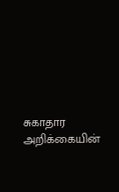சுகாதார அறிக்கையின்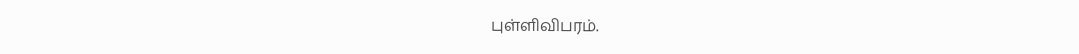புள்ளிவிபரம்.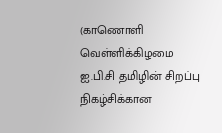(காணொளி வெள்ளிக்கிழமை ஐ.பி.சி தமிழின் சிறப்பு நிகழ்சிக்கான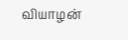வியாழன்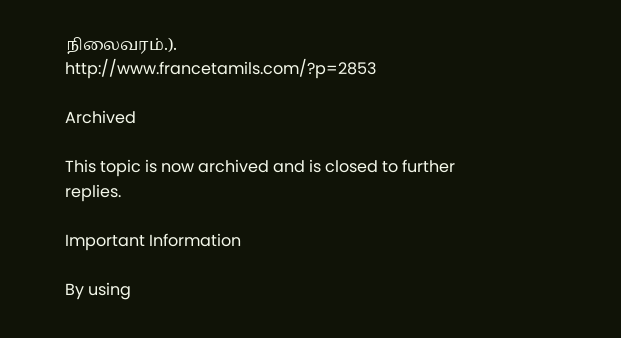நிலைவரம்.).           http://www.francetamils.com/?p=2853

Archived

This topic is now archived and is closed to further replies.

Important Information

By using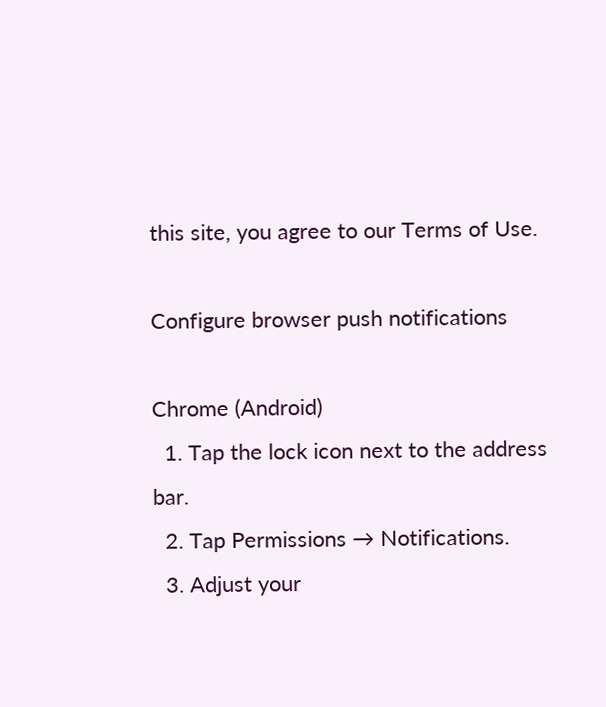this site, you agree to our Terms of Use.

Configure browser push notifications

Chrome (Android)
  1. Tap the lock icon next to the address bar.
  2. Tap Permissions → Notifications.
  3. Adjust your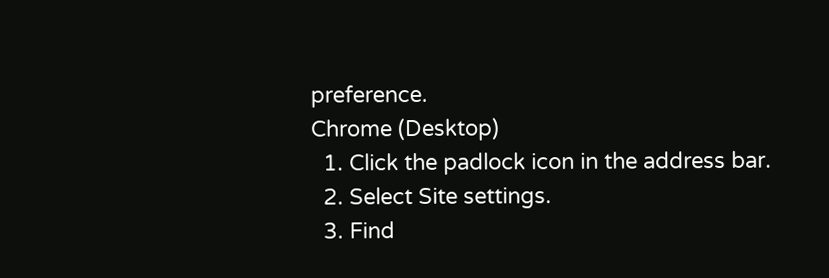preference.
Chrome (Desktop)
  1. Click the padlock icon in the address bar.
  2. Select Site settings.
  3. Find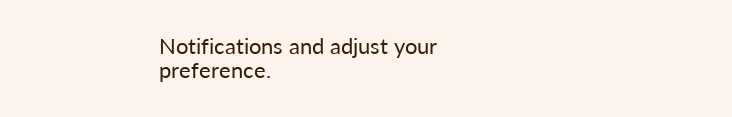Notifications and adjust your preference.